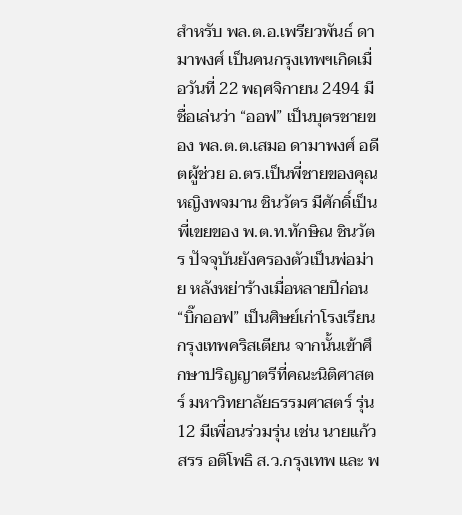สำหรับ พล.ต.อ.เพรียวพันธ์ ดามาพงศ์ เป็นคนกรุงเทพฯเกิดเมื่อวันที่ 22 พฤศจิกายน 2494 มีชื่อเล่นว่า “ออฟ” เป็นบุตรชายของ พล.ต.ต.เสมอ ดามาพงศ์ อดีตผู้ช่วย อ.ตร.เป็นพี่ชายของคุณหญิงพจมาน ชินวัตร มีศักดิ์เป็นพี่เขยของ พ.ต.ท.ทักษิณ ชินวัตร ปัจจุบันยังครองตัวเป็นพ่อม่าย หลังหย่าร้างเมื่อหลายปีก่อน
“บิ๊กออฟ” เป็นศิษย์เก่าโรงเรียนกรุงเทพคริสเตียน จากนั้นเข้าศึกษาปริญญาตรีที่คณะนิติศาสตร์ มหาวิทยาลัยธรรมศาสตร์ รุ่น 12 มีเพื่อนร่วมรุ่น เช่น นายแก้วสรร อติโพธิ ส.ว.กรุงเทพ และ พ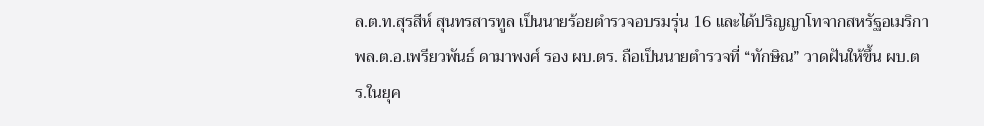ล.ต.ท.สุรสีห์ สุนทรสารทูล เป็นนายร้อยตำรวจอบรมรุ่น 16 และได้ปริญญาโทจากสหรัฐอเมริกา
พล.ต.อ.เพรียวพันธ์ ดามาพงศ์ รอง ผบ.ตร. ถือเป็นนายตำรวจที่ “ทักษิณ” วาดฝันให้ขึ้น ผบ.ตร.ในยุค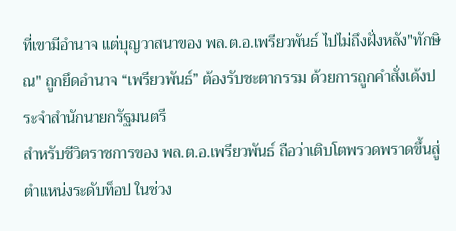ที่เขามีอำนาจ แต่บุญวาสนาของ พล.ต.อ.เพรียวพันธ์ ไปไม่ถึงฝั่งหลัง"ทักษิณ" ถูกยึดอำนาจ “เพรียวพันธ์” ต้องรับชะตากรรม ด้วยการถูกคำสั่งเด้งประจำสำนักนายกรัฐมนตรี
สำหรับชีวิตราชการของ พล.ต.อ.เพรียวพันธ์ ถือว่าเติบโตพรวดพราดขึ้นสู่ตำแหน่งระดับท็อป ในช่วง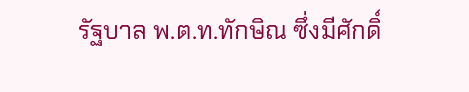รัฐบาล พ.ต.ท.ทักษิณ ซึ่งมีศักดิ์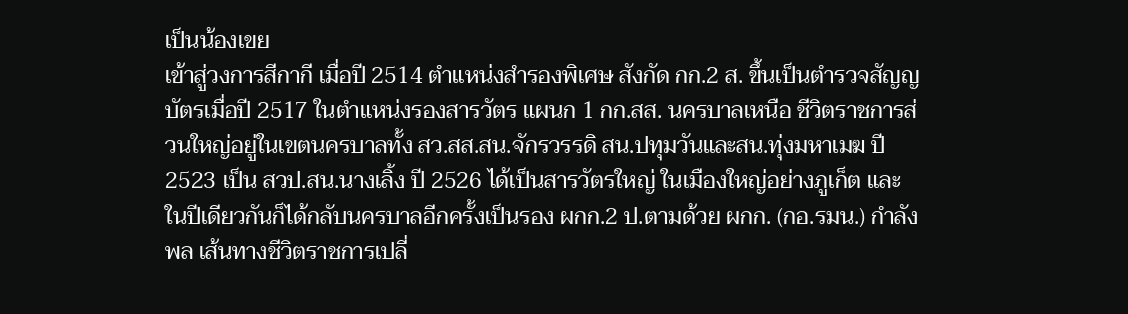เป็นน้องเขย
เข้าสู่วงการสีกากี เมื่อปี 2514 ตำแหน่งสำรองพิเศษ สังกัด กก.2 ส. ขึ้นเป็นตำรวจสัญญบัตรเมื่อปี 2517 ในตำแหน่งรองสารวัตร แผนก 1 กก.สส. นครบาลเหนือ ชีวิตราชการส่วนใหญ่อยู่ในเขตนครบาลทั้ง สว.สส.สน.จักรวรรดิ สน.ปทุมวันและสน.ทุ่งมหาเมฆ ปี 2523 เป็น สวป.สน.นางเลิ้ง ปี 2526 ได้เป็นสารวัตรใหญ่ ในเมืองใหญ่อย่างภูเก็ต และในปีเดียวกันก็ได้กลับนครบาลอีกครั้งเป็นรอง ผกก.2 ป.ตามด้วย ผกก. (กอ.รมน.) กำลังพล เส้นทางชีวิตราชการเปลี่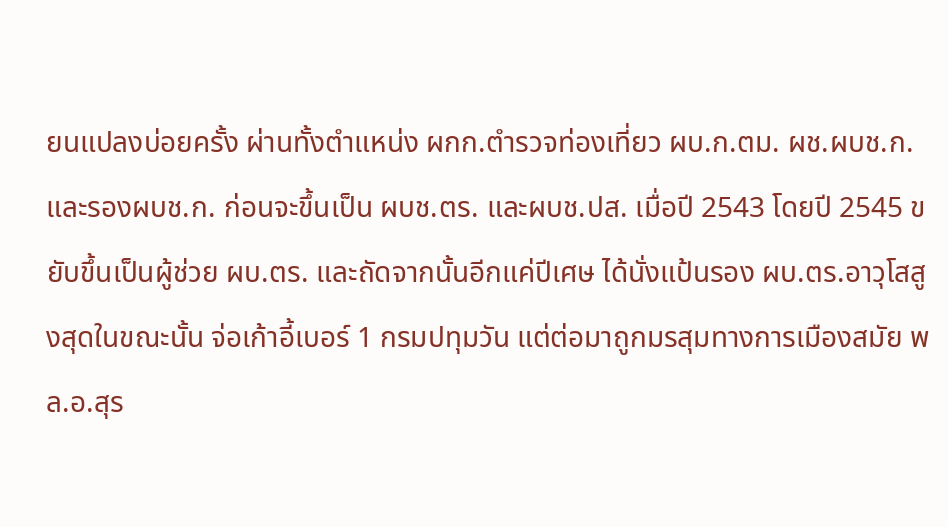ยนแปลงบ่อยครั้ง ผ่านทั้งตำแหน่ง ผกก.ตำรวจท่องเที่ยว ผบ.ก.ตม. ผช.ผบช.ก.และรองผบช.ก. ก่อนจะขึ้นเป็น ผบช.ตร. และผบช.ปส. เมื่อปี 2543 โดยปี 2545 ขยับขึ้นเป็นผู้ช่วย ผบ.ตร. และถัดจากนั้นอีกแค่ปีเศษ ได้นั่งแป้นรอง ผบ.ตร.อาวุโสสูงสุดในขณะนั้น จ่อเก้าอี้เบอร์ 1 กรมปทุมวัน แต่ต่อมาถูกมรสุมทางการเมืองสมัย พล.อ.สุร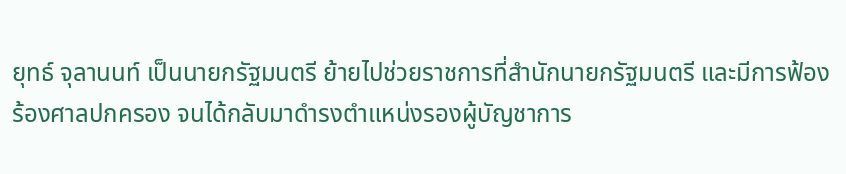ยุทธ์ จุลานนท์ เป็นนายกรัฐมนตรี ย้ายไปช่วยราชการที่สำนักนายกรัฐมนตรี และมีการฟ้องร้องศาลปกครอง จนได้กลับมาดำรงตำแหน่งรองผู้บัญชาการ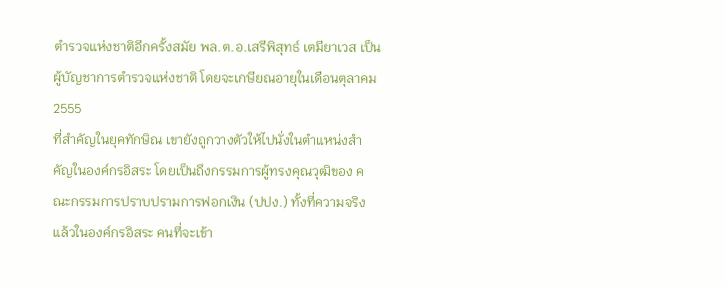ตำรวจแห่งชาติอีกครั้งสมัย พล.ต.อ.เสรีพิสุทธ์ เตมียาเวส เป็นผู้บัญชาการตำรวจแห่งชาติ โดยจะเกษียณอายุในเดือนตุลาคม 2555
ที่สำคัญในยุคทักษิณ เขายังถูกวางตัวให้ไปนั่งในตำแหน่งสำคัญในองค์กรอิสระ โดยเป็นถึงกรรมการผู้ทรงคุณวุฒิของ คณะกรรมการปราบปรามการฟอกเงิน (ปปง.) ทั้งที่ความจริงแล้วในองค์กรอิสระ คนที่จะเข้า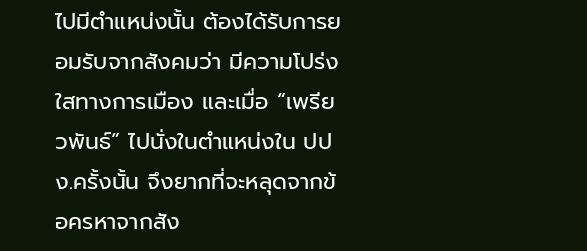ไปมีตำแหน่งนั้น ต้องได้รับการยอมรับจากสังคมว่า มีความโปร่งใสทางการเมือง และเมื่อ “เพรียวพันธ์” ไปนั่งในตำแหน่งใน ปปง.ครั้งนั้น จึงยากที่จะหลุดจากข้อครหาจากสัง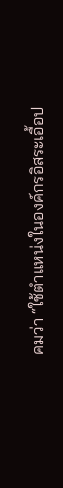คมว่า “ใช้ตำแหน่งในองค์กรอิสระเอื้อป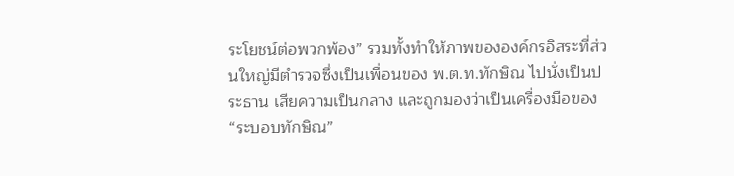ระโยชน์ต่อพวกพ้อง” รวมทั้งทำให้ภาพขององค์กรอิสระที่ส่วนใหญ่มีตำรวจซึ่งเป็นเพื่อนของ พ.ต.ท.ทักษิณ ไปนั่งเป็นประธาน เสียความเป็นกลาง และถูกมองว่าเป็นเครื่องมือของ “ระบอบทักษิณ”